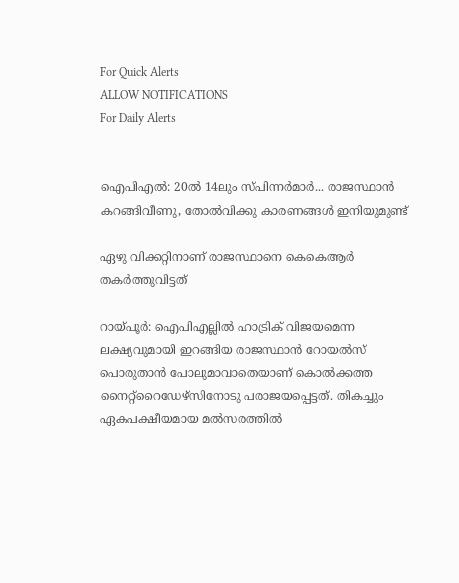For Quick Alerts
ALLOW NOTIFICATIONS
For Daily Alerts


ഐപിഎല്‍: 20ല്‍ 14ലും സ്പിന്നര്‍മാര്‍... രാജസ്ഥാന്‍ കറങ്ങിവീണു, തോല്‍വിക്കു കാരണങ്ങള്‍ ഇനിയുമുണ്ട്

ഏഴു വിക്കറ്റിനാണ് രാജസ്ഥാനെ കെകെആര്‍ തകര്‍ത്തുവിട്ടത്

റായ്പൂര്‍: ഐപിഎല്ലില്‍ ഹാട്രിക് വിജയമെന്ന ലക്ഷ്യവുമായി ഇറങ്ങിയ രാജസ്ഥാന്‍ റോയല്‍സ് പൊരുതാന്‍ പോലുമാവാതെയാണ് കൊല്‍ക്കത്ത നൈറ്റ്‌റൈഡേഴ്‌സിനോടു പരാജയപ്പെട്ടത്. തികച്ചും ഏകപക്ഷീയമായ മല്‍സരത്തില്‍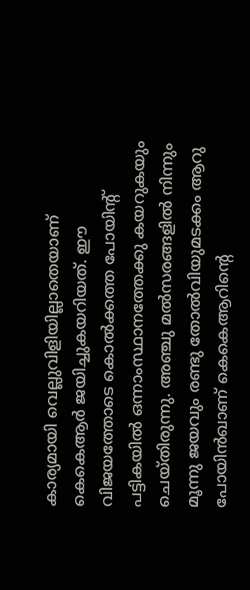കാര്യമായി വെല്ലുവിളിയില്ലാതെയാണ് കെകെആര്‍ ജയിച്ചുകയറിയത്. ഈ വിജയത്തോടെ കൊല്‍ക്കത്ത പോയിന്റ് പട്ടികയില്‍ ഒന്നാംസ്ഥാനത്തേക്കു കയറുകയും ചെയ്തിരുന്നു. അഞ്ചു മല്‍സരങ്ങളില്‍ നിന്നും മൂന്നു ജയവും രണ്ടു തോല്‍വിയുമടക്കം ആറു പോയിന്‍ഖാണ് കെകെആറിന്റെ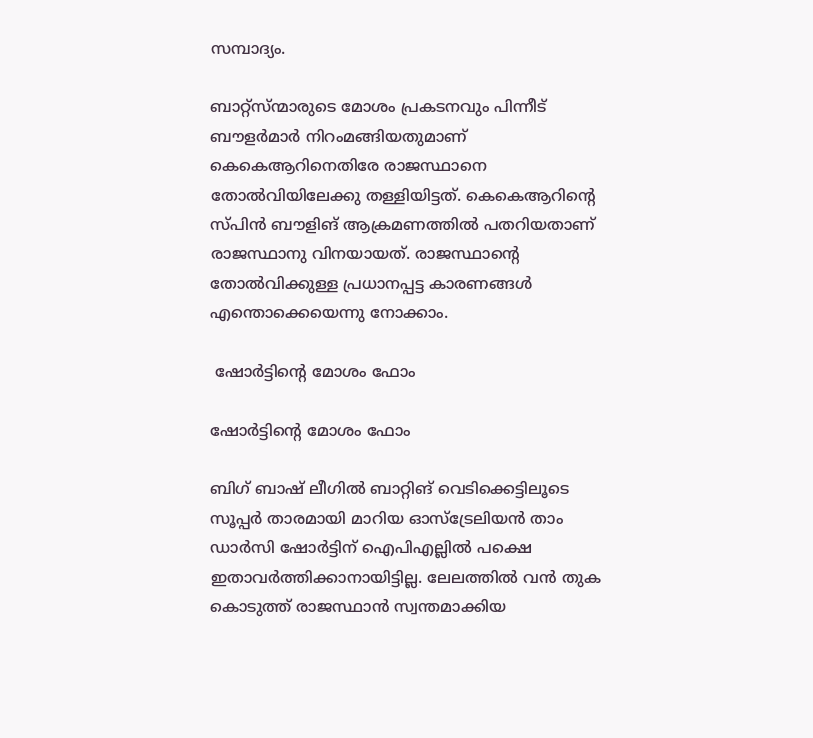സമ്പാദ്യം.

ബാറ്റ്‌സ്ന്മാരുടെ മോശം പ്രകടനവും പിന്നീട് ബൗളര്‍മാര്‍ നിറംമങ്ങിയതുമാണ് കെകെആറിനെതിരേ രാജസ്ഥാനെ തോല്‍വിയിലേക്കു തള്ളിയിട്ടത്. കെകെആറിന്റെ സ്പിന്‍ ബൗളിങ് ആക്രമണത്തില്‍ പതറിയതാണ് രാജസ്ഥാനു വിനയായത്. രാജസ്ഥാന്റെ തോല്‍വിക്കുള്ള പ്രധാനപ്പട്ട കാരണങ്ങള്‍ എന്തൊക്കെയെന്നു നോക്കാം.

 ഷോര്‍ട്ടിന്റെ മോശം ഫോം

ഷോര്‍ട്ടിന്റെ മോശം ഫോം

ബിഗ് ബാഷ് ലീഗില്‍ ബാറ്റിങ് വെടിക്കെട്ടിലൂടെ സൂപ്പര്‍ താരമായി മാറിയ ഓസ്‌ട്രേലിയന്‍ താം ഡാര്‍സി ഷോര്‍ട്ടിന് ഐപിഎല്ലില്‍ പക്ഷെ ഇതാവര്‍ത്തിക്കാനായിട്ടില്ല. ലേലത്തില്‍ വന്‍ തുക കൊടുത്ത് രാജസ്ഥാന്‍ സ്വന്തമാക്കിയ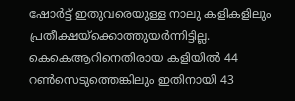ഷോര്‍ട്ട് ഇതുവരെയുള്ള നാലു കളികളിലും പ്രതീക്ഷയ്‌ക്കൊത്തുയര്‍ന്നിട്ടില്ല. കെകെആറിനെതിരായ കളിയില്‍ 44 റണ്‍സെടുത്തെങ്കിലും ഇതിനായി 43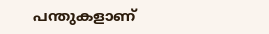പന്തുകളാണ്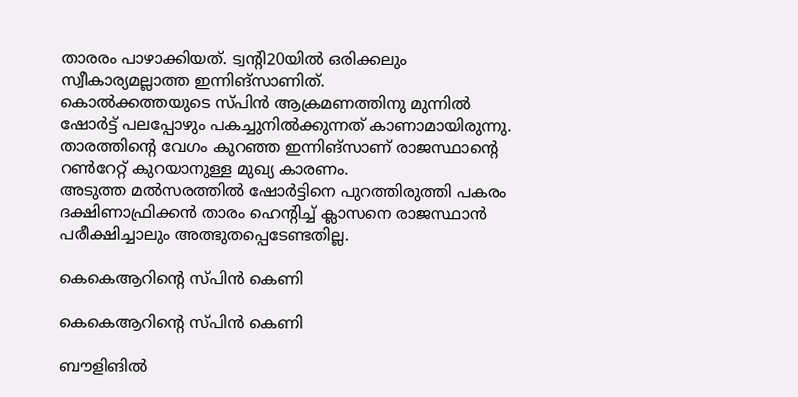താരരം പാഴാക്കിയത്. ട്വന്റി20യില്‍ ഒരിക്കലും സ്വീകാര്യമല്ലാത്ത ഇന്നിങ്‌സാണിത്.
കൊല്‍ക്കത്തയുടെ സ്പിന്‍ ആക്രമണത്തിനു മുന്നില്‍ ഷോര്‍ട്ട് പലപ്പോഴും പകച്ചുനില്‍ക്കുന്നത് കാണാമായിരുന്നു. താരത്തിന്റെ വേഗം കുറഞ്ഞ ഇന്നിങ്‌സാണ് രാജസ്ഥാന്റെ റണ്‍റേറ്റ് കുറയാനുള്ള മുഖ്യ കാരണം.
അടുത്ത മല്‍സരത്തില്‍ ഷോര്‍ട്ടിനെ പുറത്തിരുത്തി പകരം ദക്ഷിണാഫ്രിക്കന്‍ താരം ഹെന്റിച്ച് ക്ലാസനെ രാജസ്ഥാന്‍ പരീക്ഷിച്ചാലും അത്ഭുതപ്പെടേണ്ടതില്ല.

കെകെആറിന്റെ സ്പിന്‍ കെണി

കെകെആറിന്റെ സ്പിന്‍ കെണി

ബൗളിങില്‍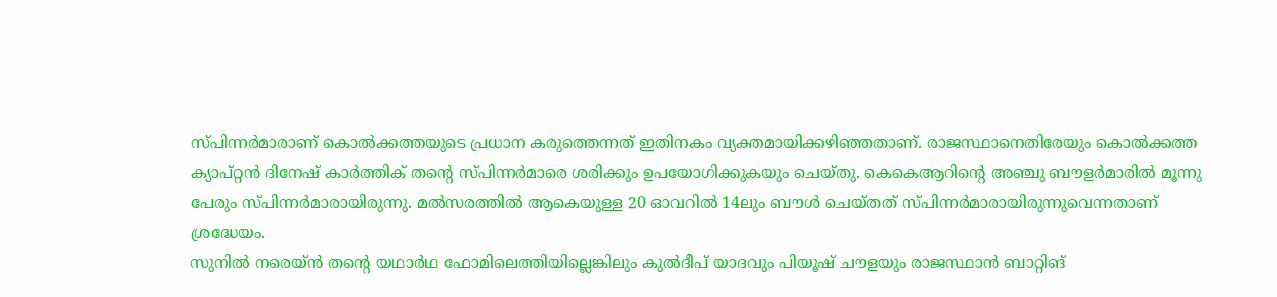സ്പിന്നര്‍മാരാണ് കൊല്‍ക്കത്തയുടെ പ്രധാന കരുത്തെന്നത് ഇതിനകം വ്യക്തമായിക്കഴിഞ്ഞതാണ്. രാജസ്ഥാനെതിരേയും കൊല്‍ക്കത്ത ക്യാപ്റ്റന്‍ ദിനേഷ് കാര്‍ത്തിക് തന്റെ സ്പിന്നര്‍മാരെ ശരിക്കും ഉപയോഗിക്കുകയും ചെയ്തു. കെകെആറിന്റെ അഞ്ചു ബൗളര്‍മാരില്‍ മൂന്നു പേരും സ്പിന്നര്‍മാരായിരുന്നു. മല്‍സരത്തില്‍ ആകെയുള്ള 20 ഓവറില്‍ 14ലും ബൗള്‍ ചെയ്തത് സ്പിന്നര്‍മാരായിരുന്നുവെന്നതാണ് ശ്രദ്ധേയം.
സുനില്‍ നരെയ്ന്‍ തന്റെ യഥാര്‍ഥ ഫോമിലെത്തിയില്ലെങ്കിലും കുല്‍ദീപ് യാദവും പിയൂഷ് ചൗളയും രാജസ്ഥാന്‍ ബാറ്റിങ്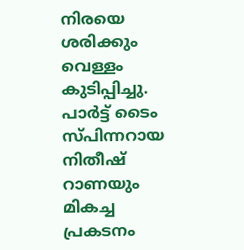നിരയെ ശരിക്കും വെള്ളം കുടിപ്പിച്ചു.
പാര്‍ട്ട് ടൈം സ്പിന്നറായ നിതീഷ് റാണയും മികച്ച പ്രകടനം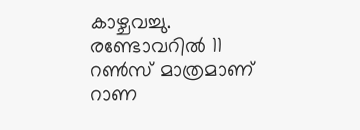കാഴ്ചവച്ചു. രണ്ടോവറില്‍ 11 റണ്‍സ് മാത്രമാണ് റാണ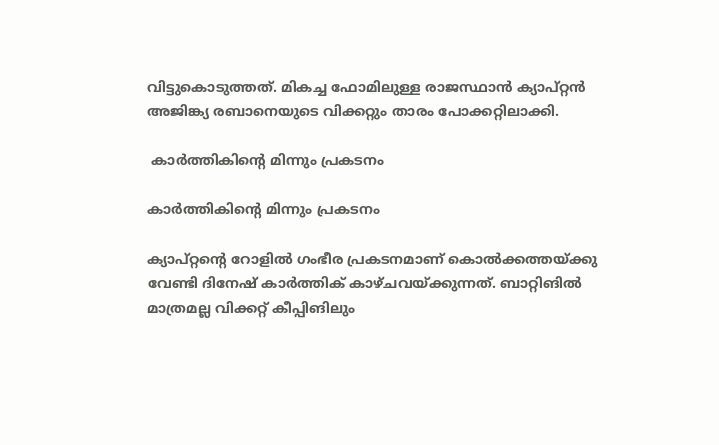വിട്ടുകൊടുത്തത്. മികച്ച ഫോമിലുള്ള രാജസ്ഥാന്‍ ക്യാപ്റ്റന്‍ അജിങ്ക്യ രബാനെയുടെ വിക്കറ്റും താരം പോക്കറ്റിലാക്കി.

 കാര്‍ത്തികിന്റെ മിന്നും പ്രകടനം

കാര്‍ത്തികിന്റെ മിന്നും പ്രകടനം

ക്യാപ്റ്റന്റെ റോളില്‍ ഗംഭീര പ്രകടനമാണ് കൊല്‍ക്കത്തയ്ക്കു വേണ്ടി ദിനേഷ് കാര്‍ത്തിക് കാഴ്ചവയ്ക്കുന്നത്. ബാറ്റിങില്‍ മാത്രമല്ല വിക്കറ്റ് കീപ്പിങിലും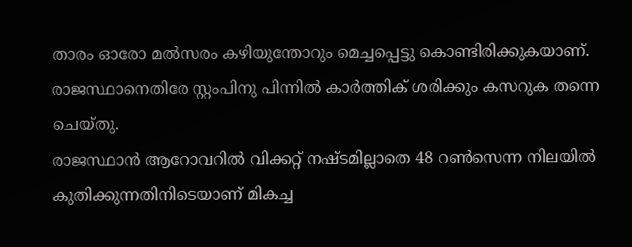താരം ഓരോ മല്‍സരം കഴിയുന്തോറും മെച്ചപ്പെട്ടു കൊണ്ടിരിക്കുകയാണ്. രാജസ്ഥാനെതിരേ സ്റ്റംപിനു പിന്നില്‍ കാര്‍ത്തിക് ശരിക്കും കസറുക തന്നെ ചെയ്തു.
രാജസ്ഥാന്‍ ആറോവറില്‍ വിക്കറ്റ് നഷ്ടമില്ലാതെ 48 റണ്‍സെന്ന നിലയില്‍ കുതിക്കുന്നതിനിടെയാണ് മികച്ച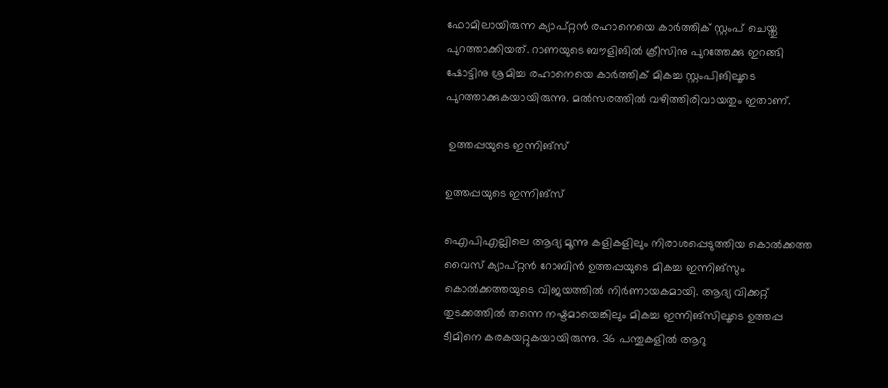ഫോമിലായിരുന്ന ക്യാപ്റ്റന്‍ രഹാനെയെ കാര്‍ത്തിക് സ്റ്റംപ് ചെയ്തു പുറത്താക്കിയത്. റാണയുടെ ബൗളിങില്‍ ക്രീസിനു പുറത്തേക്കു ഇറങ്ങി ഷോട്ടിനു ശ്രമിച്ച രഹാനെയെ കാര്‍ത്തിക് മികച്ച സ്റ്റംപിങിലൂടെ പുറത്താക്കുകയായിരുന്നു. മല്‍സരത്തില്‍ വഴിത്തിരിവായതും ഇതാണ്.

 ഉത്തപ്പയുടെ ഇന്നിങ്‌സ്

ഉത്തപ്പയുടെ ഇന്നിങ്‌സ്

ഐപിഎല്ലിലെ ആദ്യ മൂന്നു കളികളിലും നിരാശപ്പെടുത്തിയ കൊല്‍ക്കത്ത വൈസ് ക്യാപ്റ്റന്‍ റോബിന്‍ ഉത്തപ്പയുടെ മികച്ച ഇന്നിങ്‌സും കൊല്‍ക്കത്തയുടെ വിജയത്തില്‍ നിര്‍ണായകമായി. ആദ്യ വിക്കറ്റ് തുടക്കത്തില്‍ തന്നെ നഷ്ടമായെങ്കിലും മികച്ച ഇന്നിങ്‌സിലൂടെ ഉത്തപ്പ ടീമിനെ കരകയറ്റുകയായിരുന്നു. 36 പന്തുകളില്‍ ആറു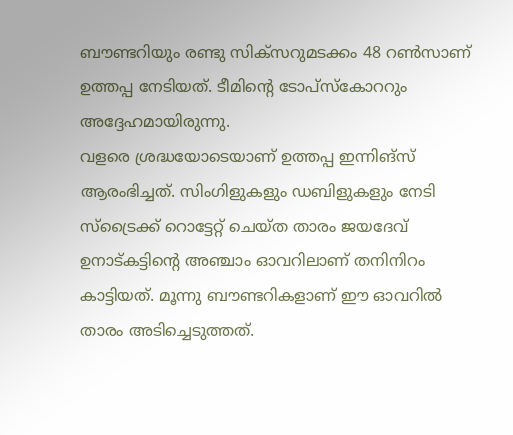ബൗണ്ടറിയും രണ്ടു സിക്‌സറുമടക്കം 48 റണ്‍സാണ് ഉത്തപ്പ നേടിയത്. ടീമിന്റെ ടോപ്‌സ്‌കോററും അദ്ദേഹമായിരുന്നു.
വളരെ ശ്രദ്ധയോടെയാണ് ഉത്തപ്പ ഇന്നിങ്‌സ് ആരംഭിച്ചത്. സിംഗിളുകളും ഡബിളുകളും നേടി സ്‌ട്രൈക്ക് റൊട്ടേറ്റ് ചെയ്ത താരം ജയദേവ് ഉനാട്കട്ടിന്റെ അഞ്ചാം ഓവറിലാണ് തനിനിറം കാട്ടിയത്. മൂന്നു ബൗണ്ടറികളാണ് ഈ ഓവറില്‍ താരം അടിച്ചെടുത്തത്.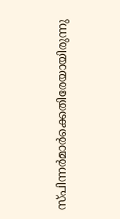സ്പിന്നര്‍മാര്‍ക്കെതിരേയായിരുന്നു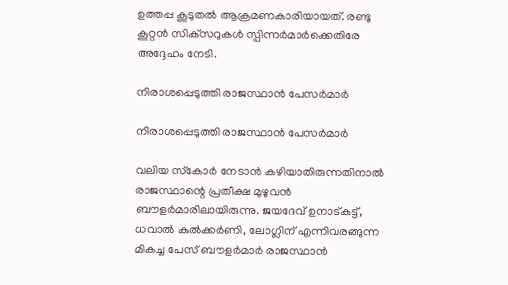ഉത്തപ്പ കൂടുതല്‍ ആക്രമണകാരിയായത്. രണ്ടു കൂറ്റന്‍ സിക്‌സറുകള്‍ സ്പിന്നര്‍മാര്‍ക്കെതിരേ അദ്ദേഹം നേടി.

നിരാശപ്പെടുത്തി രാജസ്ഥാന്‍ പേസര്‍മാര്‍

നിരാശപ്പെടുത്തി രാജസ്ഥാന്‍ പേസര്‍മാര്‍

വലിയ സ്‌കോര്‍ നേടാന്‍ കഴിയാതിരുന്നതിനാല്‍ രാജസ്ഥാന്റെ പ്രതീക്ഷ മുഴുവന്‍ ബൗളര്‍മാരിലായിരുന്നു. ജയദേവ് ഉനാട്കട്ട്, ധവാല്‍ കുല്‍ക്കര്‍ണി, ലോഗ്ലിന് എന്നിവരങ്ങുന്ന മികച്ച പേസ് ബൗളര്‍മാര്‍ രാജസ്ഥാന്‍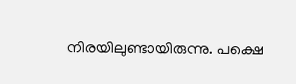നിരയിലുണ്ടായിരുന്നു. പക്ഷെ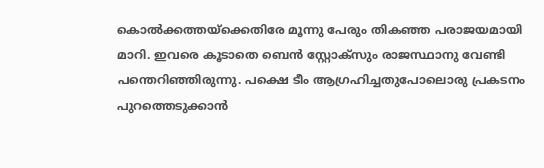കൊല്‍ക്കത്തയ്‌ക്കെതിരേ മൂന്നു പേരും തികഞ്ഞ പരാജയമായി മാറി. ഇവരെ കൂടാതെ ബെന്‍ സ്റ്റോക്‌സും രാജസ്ഥാനു വേണ്ടി പന്തെറിഞ്ഞിരുന്നു. പക്ഷെ ടീം ആഗ്രഹിച്ചതുപോലൊരു പ്രകടനം പുറത്തെടുക്കാന്‍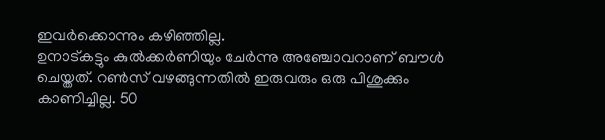ഇവര്‍ക്കൊന്നും കഴിഞ്ഞില്ല.
ഉനാട്കട്ടും കുല്‍ക്കര്‍ണിയും ചേര്‍ന്നു അഞ്ചോവറാണ് ബൗള്‍ ചെയ്തത്. റണ്‍സ് വഴങ്ങുന്നതില്‍ ഇരുവരും ഒരു പിശുക്കും കാണിച്ചില്ല. 50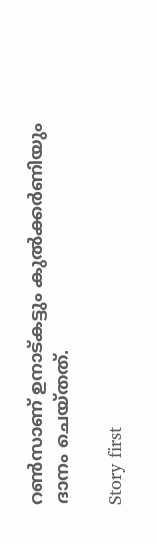റണ്‍സാണ് ഉനാട്കട്ടും കുല്‍ക്കര്‍ണിയും ദാനം ചെയ്തത്.

Story first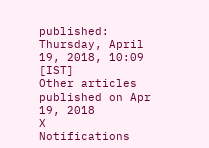published: Thursday, April 19, 2018, 10:09 [IST]
Other articles published on Apr 19, 2018
X
Notifications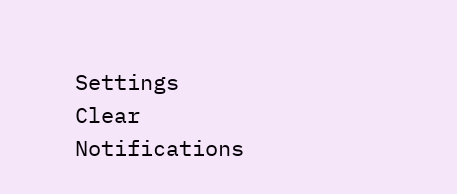Settings
Clear Notifications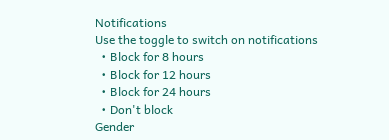Notifications
Use the toggle to switch on notifications
  • Block for 8 hours
  • Block for 12 hours
  • Block for 24 hours
  • Don't block
Gender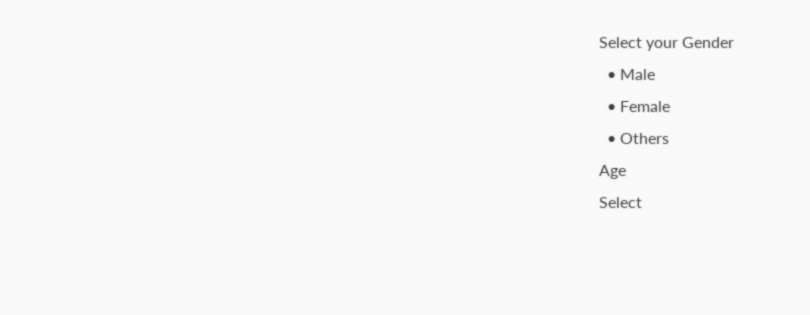Select your Gender
  • Male
  • Female
  • Others
Age
Select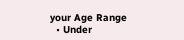your Age Range
  • Under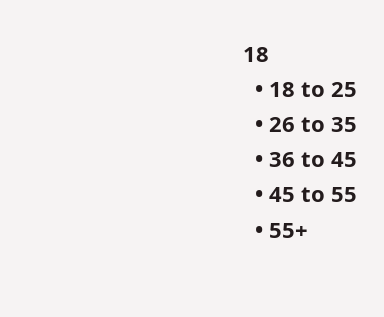18
  • 18 to 25
  • 26 to 35
  • 36 to 45
  • 45 to 55
  • 55+